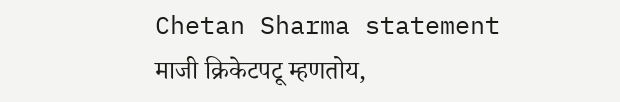Chetan Sharma statement
माजी क्रिकेटपटू म्हणतोय,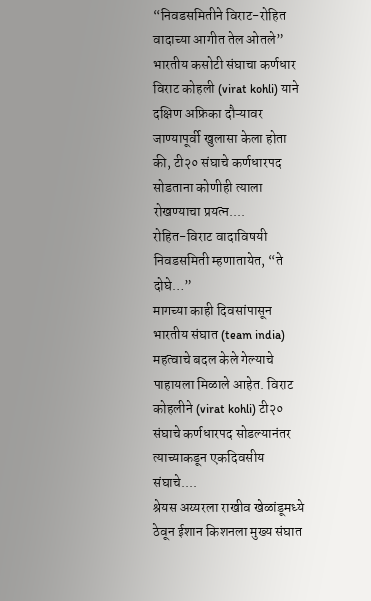“निवडसमितीने विराट-रोहित वादाच्या आगीत तेल ओतले”
भारतीय कसोटी संघाचा कर्णधार विराट कोहली (virat kohli) याने दक्षिण अफ्रिका दौऱ्यावर जाण्यापूर्वी खुलासा केला होता की, टी२० संघाचे कर्णधारपद सोडताना कोणीही त्याला रोखण्याचा प्रयत्न....
रोहित-विराट वादाविषयी निवडसमिती म्हणातायेत, “ते दोघे…”
मागच्या काही दिवसांपासून भारतीय संघात (team india) महत्वाचे बदल केले गेल्याचे पाहायला मिळाले आहेत. विराट कोहलीने (virat kohli) टी२० संघाचे कर्णधारपद सोडल्यानंतर त्याच्याकडून एकदिवसीय संघाचे....
श्रेयस अय्यरला राखीव खेळांडूमध्ये ठेवून ईशान किशनला मुख्य संघात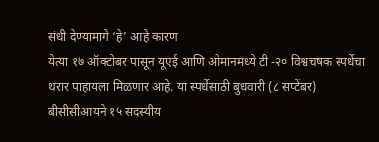संधी देण्यामागे ‘हे’ आहे कारण
येत्या १७ ऑक्टोबर पासून यूएई आणि ओमानमध्ये टी -२० विश्वचषक स्पर्धेचा थरार पाहायला मिळणार आहे. या स्पर्धेसाठी बुधवारी (८ सप्टेंबर) बीसीसीआयने १५ सदस्यीय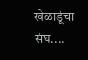खेळाडूंचा संघ....